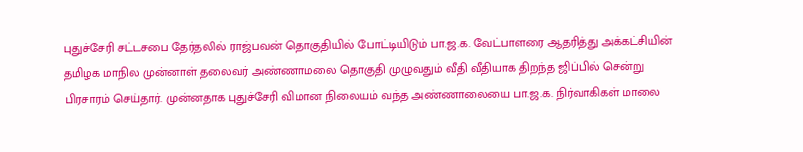புதுச்சேரி சட்டசபை தேர்தலில் ராஜ்பவன் தொகுதியில் போட்டியிடும் பா.ஜ.க. வேட்பாளரை ஆதரித்து அக்கட்சியின் தமிழக மாநில முன்னாள் தலைவர் அண்ணாமலை தொகுதி முழுவதும் வீதி வீதியாக திறந்த ஜிப்பில் சென்று பிரசாரம் செய்தார். முன்னதாக புதுச்சேரி விமான நிலையம் வந்த அண்ணாலையை பா.ஜ.க. நிர்வாகிகள் மாலை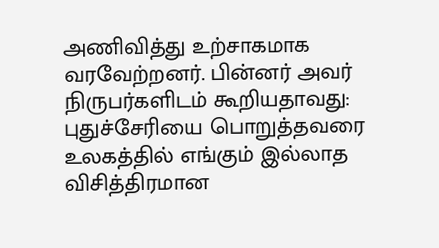அணிவித்து உற்சாகமாக வரவேற்றனர். பின்னர் அவர் நிருபர்களிடம் கூறியதாவது: புதுச்சேரியை பொறுத்தவரை உலகத்தில் எங்கும் இல்லாத விசித்திரமான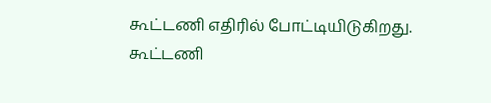கூட்டணி எதிரில் போட்டியிடுகிறது. கூட்டணி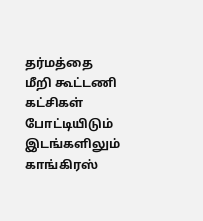தர்மத்தை மீறி கூட்டணி கட்சிகள் போட்டியிடும் இடங்களிலும் காங்கிரஸ்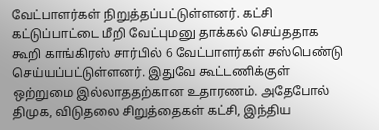வேட்பாளர்கள் நிறுத்தப்பட்டுள்ளனர். கட்சி கட்டுப்பாட்டை மீறி வேட்புமனு தாக்கல் செய்ததாக கூறி காங்கிரஸ் சார்பில் 6 வேட்பாளர்கள் சஸ்பெண்டு செய்யப்பட்டுள்ளனர். இதுவே கூட்டணிக்குள் ஒற்றுமை இல்லாததற்கான உதாரணம். அதேபோல் திமுக, விடுதலை சிறுத்தைகள் கட்சி, இந்திய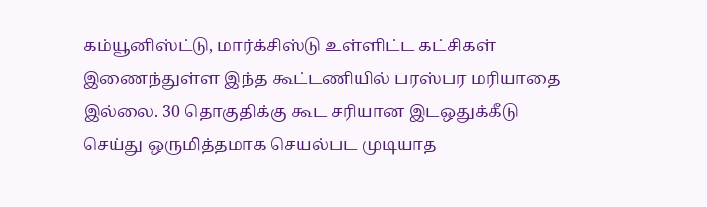கம்யூனிஸ்ட்டு, மார்க்சிஸ்டு உள்ளிட்ட கட்சிகள் இணைந்துள்ள இந்த கூட்டணியில் பரஸ்பர மரியாதை இல்லை. 30 தொகுதிக்கு கூட சரியான இடஒதுக்கீடு செய்து ஒருமித்தமாக செயல்பட முடியாத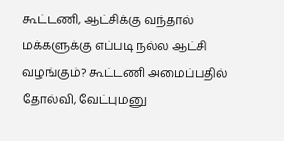கூட்டணி, ஆட்சிக்கு வந்தால் மக்களுக்கு எப்படி நல்ல ஆட்சி வழங்கும்? கூட்டணி அமைப்பதில் தோல்வி, வேட்புமனு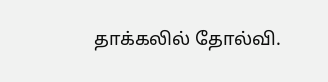தாக்கலில் தோல்வி.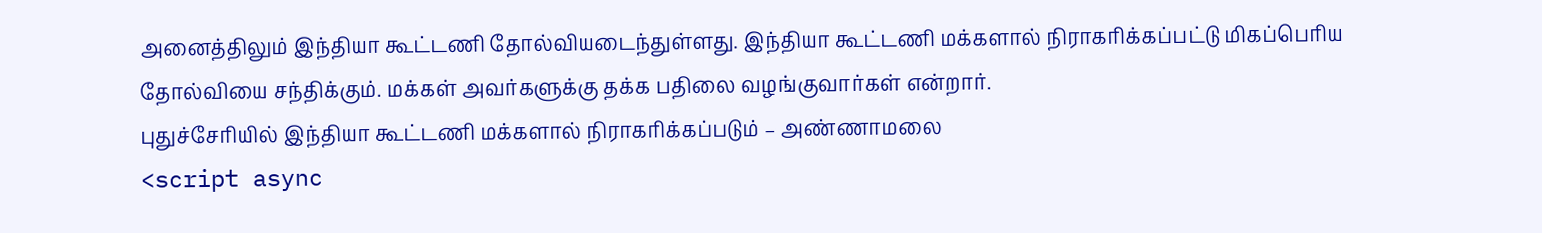அனைத்திலும் இந்தியா கூட்டணி தோல்வியடைந்துள்ளது. இந்தியா கூட்டணி மக்களால் நிராகரிக்கப்பட்டு மிகப்பெரிய தோல்வியை சந்திக்கும். மக்கள் அவர்களுக்கு தக்க பதிலை வழங்குவார்கள் என்றார்.
புதுச்சேரியில் இந்தியா கூட்டணி மக்களால் நிராகரிக்கப்படும் – அண்ணாமலை
<script async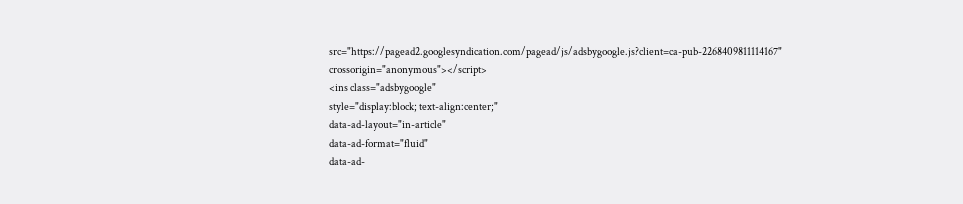src="https://pagead2.googlesyndication.com/pagead/js/adsbygoogle.js?client=ca-pub-2268409811114167"
crossorigin="anonymous"></script>
<ins class="adsbygoogle"
style="display:block; text-align:center;"
data-ad-layout="in-article"
data-ad-format="fluid"
data-ad-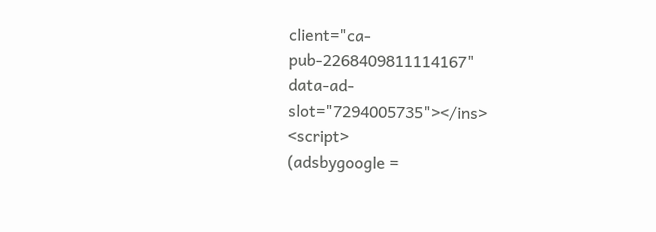client="ca-pub-2268409811114167"
data-ad-slot="7294005735"></ins>
<script>
(adsbygoogle =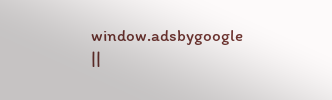window.adsbygoogle ||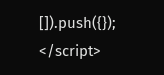[]).push({});
</script>